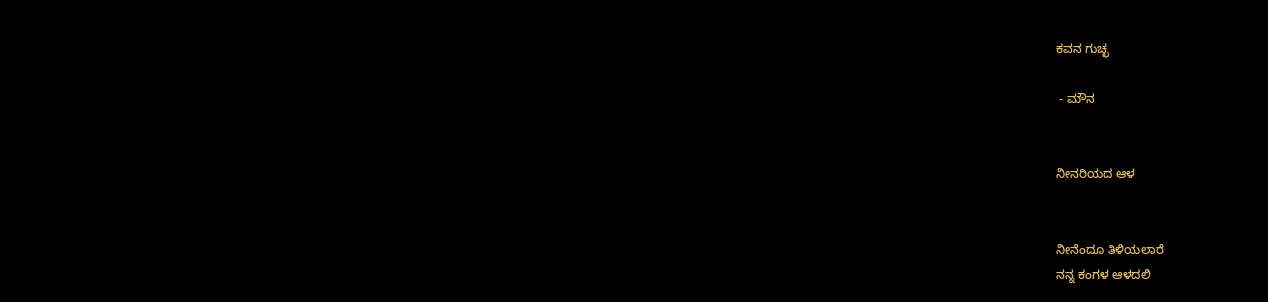ಕವನ ಗುಚ್ಛ

 - ಮೌನ


ನೀನರಿಯದ ಆಳ


ನೀನೆಂದೂ ತಿಳಿಯಲಾರೆ
ನನ್ನ ಕಂಗಳ ಆಳದಲಿ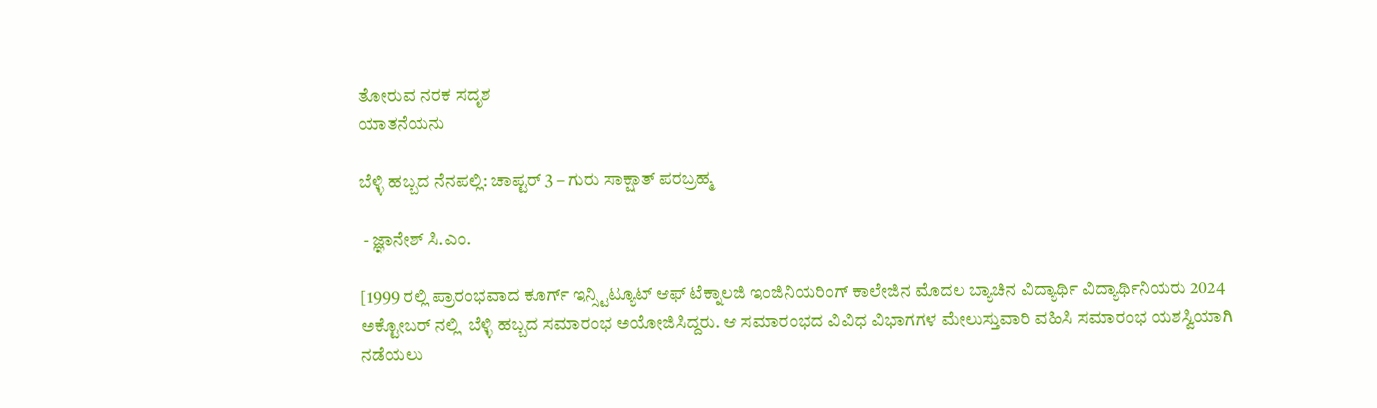ತೋರುವ ನರಕ ಸದೃಶ
ಯಾತನೆಯನು

ಬೆಳ್ಳಿ ಹಬ್ಬದ ನೆನಪಲ್ಲಿ: ಚಾಪ್ಟರ್ 3 – ಗುರು ಸಾಕ್ಷಾತ್ ಪರಬ್ರಹ್ಮ

 - ಜ್ಞಾನೇಶ್ ಸಿ.ಎಂ.

[1999 ರಲ್ಲಿ ಪ್ರಾರಂಭವಾದ ಕೂರ್ಗ್ ಇನ್ಸ್ಟಿಟ್ಯೂಟ್ ಆಫ್ ಟೆಕ್ನಾಲಜಿ ಇಂಜಿನಿಯರಿಂಗ್ ಕಾಲೇಜಿನ ಮೊದಲ ಬ್ಯಾಚಿನ ವಿದ್ಯಾರ್ಥಿ ವಿದ್ಯಾರ್ಥಿನಿಯರು 2024 ಅಕ್ಟೋಬರ್ ನಲ್ಲಿ  ಬೆಳ್ಳಿ ಹಬ್ಬದ ಸಮಾರಂಭ ಅಯೋಜಿಸಿದ್ದರು. ಆ ಸಮಾರಂಭದ ವಿವಿಧ ವಿಭಾಗಗಳ ಮೇಲುಸ್ತುವಾರಿ ವಹಿಸಿ ಸಮಾರಂಭ ಯಶಸ್ವಿಯಾಗಿ ನಡೆಯಲು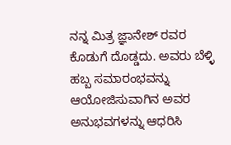ನನ್ನ ಮಿತ್ರ ಜ್ಞಾನೇಶ್ ರವರ ಕೊಡುಗೆ ದೊಡ್ಡದು. ಅವರು ಬೆಳ್ಳಿ ಹಬ್ಬ ಸಮಾರಂಭವನ್ನು ಆಯೋಜಿಸುವಾಗಿನ ಅವರ ಅನುಭವಗಳನ್ನು ಆಧರಿಸಿ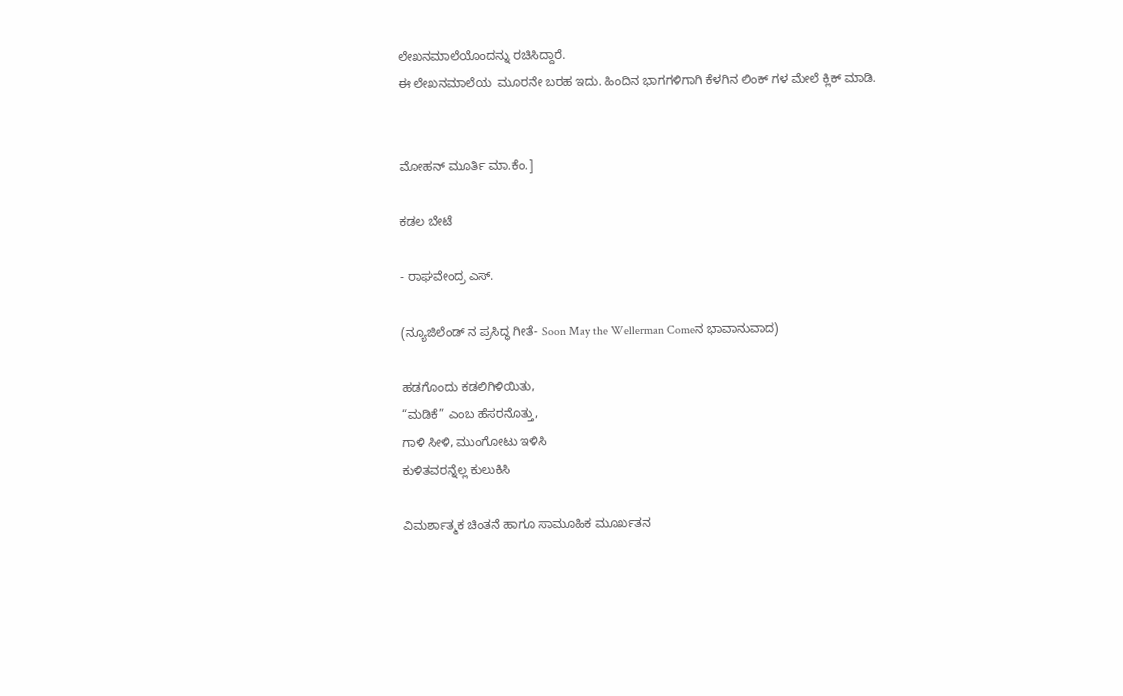ಲೇಖನಮಾಲೆಯೊಂದನ್ನು ರಚಿಸಿದ್ದಾರೆ.
ಈ ಲೇಖನಮಾಲೆಯ  ಮೂರನೇ ಬರಹ ಇದು. ಹಿಂದಿನ ಭಾಗಗಳಿಗಾಗಿ ಕೆಳಗಿನ ಲಿಂಕ್ ಗಳ ಮೇಲೆ ಕ್ಲಿಕ್ ಮಾಡಿ.


ಮೋಹನ್ ಮೂರ್ತಿ ಮಾ.ಕೆಂ.]

ಕಡಲ ಬೇಟೆ

- ರಾಘವೇಂದ್ರ ಎಸ್.

(ನ್ಯೂಜಿಲೆಂಡ್ ನ ಪ್ರಸಿದ್ಧ ಗೀತೆ- Soon May the Wellerman Comeನ ಭಾವಾನುವಾದ)

ಹಡಗೊಂದು ಕಡಲಿಗಿಳಿಯಿತು,
“ಮಡಿಕೆ” ಎಂಬ ಹೆಸರನೊತ್ತು,
ಗಾಳಿ ಸೀಳಿ, ಮುಂಗೋಟು ಇಳಿಸಿ
ಕುಳಿತವರನ್ನೆಲ್ಲ ಕುಲುಕಿಸಿ

ವಿಮರ್ಶಾತ್ಮಕ ಚಿಂತನೆ ಹಾಗೂ ಸಾಮೂಹಿಕ ಮೂರ್ಖತನ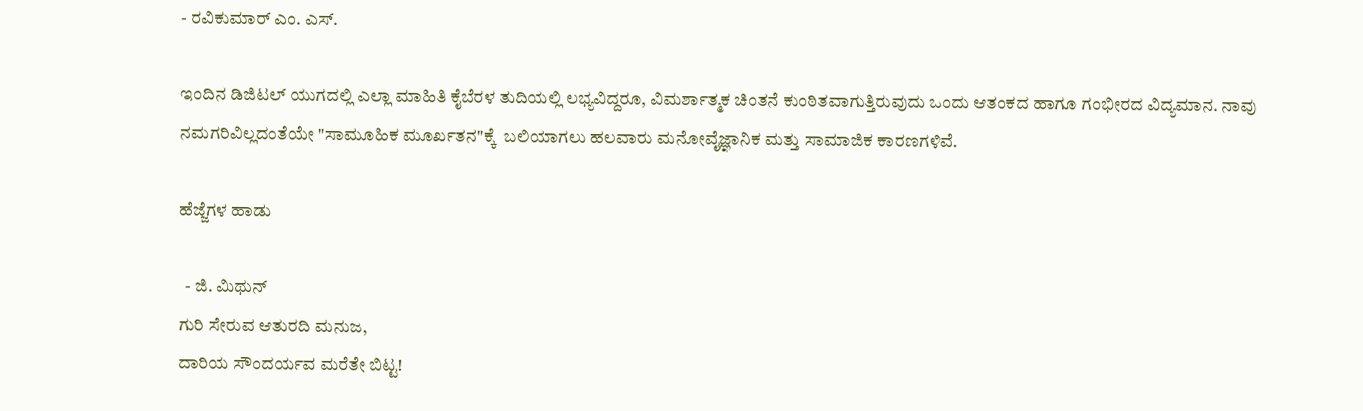- ರವಿಕುಮಾರ್ ಎಂ. ಎಸ್.

ಇಂದಿನ ಡಿಜಿಟಲ್ ಯುಗದಲ್ಲಿ ಎಲ್ಲಾ ಮಾಹಿತಿ ಕೈಬೆರಳ ತುದಿಯಲ್ಲಿ ಲಭ್ಯವಿದ್ದರೂ, ವಿಮರ್ಶಾತ್ಮಕ ಚಿಂತನೆ ಕುಂಠಿತವಾಗುತ್ತಿರುವುದು ಒಂದು ಆತಂಕದ ಹಾಗೂ ಗಂಭೀರದ ವಿದ್ಯಮಾನ. ನಾವು  ನಮಗರಿವಿಲ್ಲದಂತೆಯೇ "ಸಾಮೂಹಿಕ ಮೂರ್ಖತನ"ಕ್ಕೆ  ಬಲಿಯಾಗಲು ಹಲವಾರು ಮನೋವೈಜ್ಞಾನಿಕ ಮತ್ತು ಸಾಮಾಜಿಕ ಕಾರಣಗಳಿವೆ.

ಹೆಜ್ಜೆಗಳ ಹಾಡು

  - ಜಿ. ಮಿಥುನ್
ಗುರಿ ಸೇರುವ ಆತುರದಿ ಮನುಜ,
ದಾರಿಯ ಸೌಂದರ್ಯವ ಮರೆತೇ ಬಿಟ್ಟ!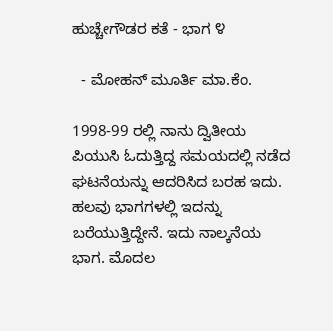ಹುಚ್ಚೇಗೌಡರ ಕತೆ - ಭಾಗ ೪

  - ಮೋಹನ್ ಮೂರ್ತಿ ಮಾ.ಕೆಂ.

1998-99 ರಲ್ಲಿ ನಾನು ದ್ವಿತೀಯ ಪಿಯುಸಿ ಓದುತ್ತಿದ್ದ ಸಮಯದಲ್ಲಿ ನಡೆದ ಘಟನೆಯನ್ನು ಆದರಿಸಿದ ಬರಹ ಇದು. ಹಲವು ಭಾಗಗಳಲ್ಲಿ ಇದನ್ನು ಬರೆಯುತ್ತಿದ್ದೇನೆ. ಇದು ನಾಲ್ಕನೆಯ ಭಾಗ. ಮೊದಲ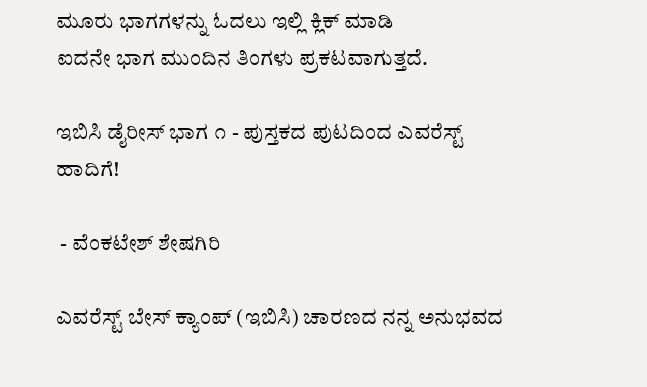ಮೂರು ಭಾಗಗಳನ್ನು ಓದಲು ಇಲ್ಲಿ ಕ್ಲಿಕ್ ಮಾಡಿ
ಐದನೇ ಭಾಗ ಮುಂದಿನ ತಿಂಗಳು ಪ್ರಕಟವಾಗುತ್ತದೆ.

ಇಬಿಸಿ ಡೈರೀಸ್ ಭಾಗ ೧ - ಪುಸ್ತಕದ ಪುಟದಿಂದ ಎವರೆಸ್ಟ್ ಹಾದಿಗೆ!

 - ವೆಂಕಟೇಶ್ ಶೇಷಗಿರಿ

ಎವರೆಸ್ಟ್ ಬೇಸ್ ಕ್ಯಾಂಪ್ (ಇಬಿಸಿ) ಚಾರಣದ ನನ್ನ ಅನುಭವದ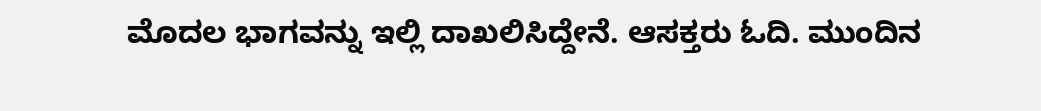ಮೊದಲ ಭಾಗವನ್ನು ಇಲ್ಲಿ ದಾಖಲಿಸಿದ್ದೇನೆ. ಆಸಕ್ತರು ಓದಿ. ಮುಂದಿನ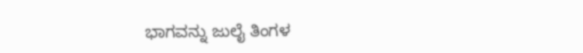ಭಾಗವನ್ನು ಜುಲೈ ತಿಂಗಳ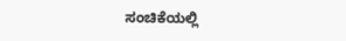ಸಂಚಿಕೆಯಲ್ಲಿ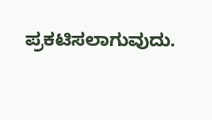ಪ್ರಕಟಿಸಲಾಗುವುದು.